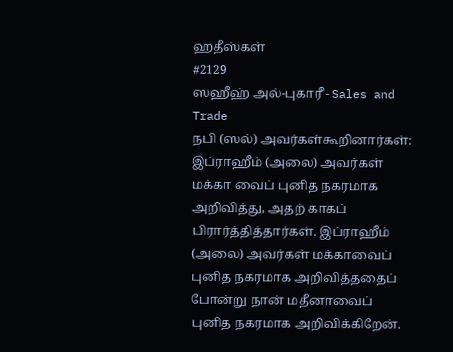ஹதீஸ்கள்
#2129
ஸஹீஹ் அல்-புகாரீ - Sales and Trade
நபி (ஸல்) அவர்கள்கூறினார்கள்: இப்ராஹீம் (அலை) அவர்கள் மக்கா வைப் புனித நகரமாக அறிவித்து, அதற் காகப் பிரார்த்தித்தார்கள். இப்ராஹீம் (அலை) அவர்கள் மக்காவைப் புனித நகரமாக அறிவித்ததைப் போன்று நான் மதீனாவைப் புனித நகரமாக அறிவிக்கிறேன்.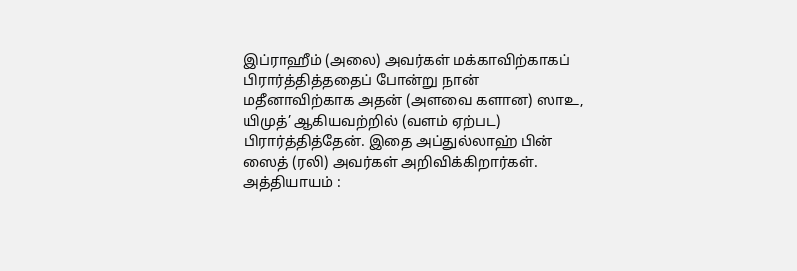இப்ராஹீம் (அலை) அவர்கள் மக்காவிற்காகப் பிரார்த்தித்ததைப் போன்று நான் மதீனாவிற்காக அதன் (அளவை களான) ஸாஉ, யிமுத்’ ஆகியவற்றில் (வளம் ஏற்பட) பிரார்த்தித்தேன். இதை அப்துல்லாஹ் பின் ஸைத் (ரலி) அவர்கள் அறிவிக்கிறார்கள். அத்தியாயம் :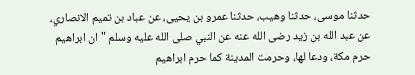حدثنا موسى، حدثنا وهيب، حدثنا عمرو بن يحيى، عن عباد بن تميم الانصاري، عن عبد الله بن زيد رضى الله عنه عن النبي صلى الله عليه وسلم " ان ابراهيم حرم مكة، ودعا لها، وحرمت المدينة كما حرم ابراهيم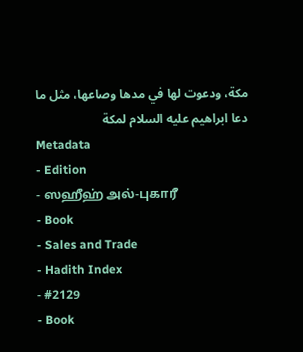مكة، ودعوت لها في مدها وصاعها، مثل ما دعا ابراهيم عليه السلام لمكة
Metadata
- Edition
- ஸஹீஹ் அல்-புகாரீ
- Book
- Sales and Trade
- Hadith Index
- #2129
- Book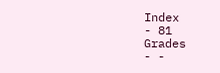Index
- 81
Grades
- -